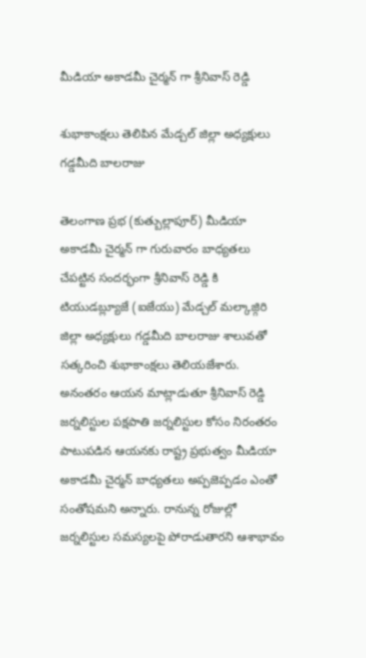మీడియా అకాడమీ చైర్మన్ గా శ్రీనివాస్ రెడ్డి

శుభాకాంక్షలు తెలిపిన మేడ్చల్ జిల్లా అధ్యక్షులు గడ్డమీది బాలరాజు

తెలంగాణ ప్రభ (కుత్బుల్లాపూర్) మీడియా అకాడమీ చైర్మన్ గా గురువారం బాధ్యతలు చేపట్టిన సందర్భంగా శ్రీనివాస్ రెడ్డి కి   టియుడబ్ల్యూజే (ఐజేయు) మేడ్చల్ మల్కాజ్గిరి జిల్లా అధ్యక్షులు గడ్డమీది బాలరాజు శాలువతో సత్కరించి శుభాకాంక్షలు తెలియజేశారు. అనంతరం ఆయన మాట్లాడుతూ శ్రీనివాస్ రెడ్డి జర్నలిస్టుల పక్షపాతి జర్నలిస్టుల కోసం నిరంతరం పాటుపడిన ఆయనకు రాష్ట్ర ప్రభుత్వం మీడియా అకాడమీ చైర్మన్ బాధ్యతలు అప్పజెప్పడం ఎంతో సంతోషమని అన్నారు. రానున్న రోజుల్లో జర్నలిస్టుల సమస్యలపై పోరాడుతారని ఆశాభావం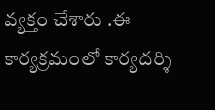వ్యక్తం చేశారు .ఈ కార్యక్రమంలో కార్యదర్శి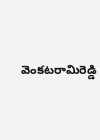వెంకటరామిరెడ్డి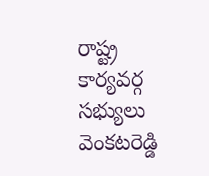రాష్ట్ర కార్యవర్గ సభ్యులు వెంకటరెడ్డి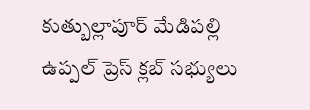కుత్బుల్లాపూర్ మేడిపల్లి ఉప్పల్ ప్రెస్ క్లబ్ సభ్యులు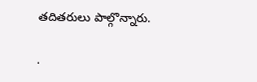తదితరులు పాల్గొన్నారు.

.